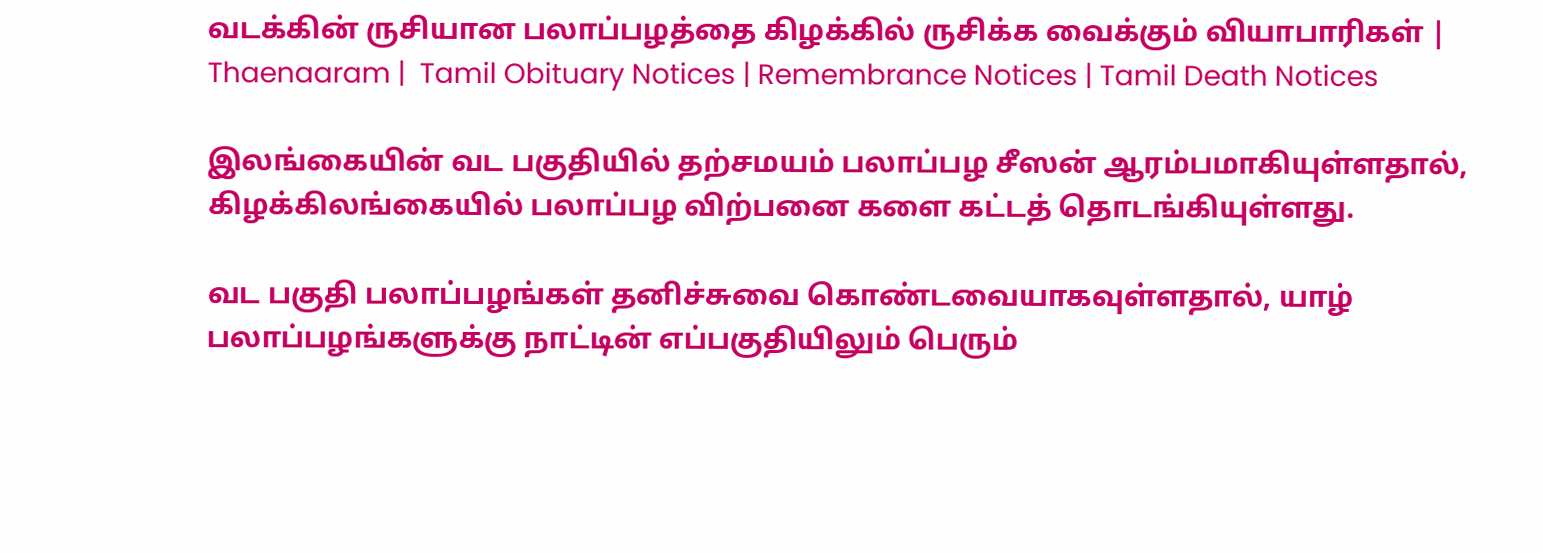வடக்கின் ருசியான பலாப்பழத்தை கிழக்கில் ருசிக்க வைக்கும் வியாபாரிகள் | Thaenaaram |  Tamil Obituary Notices | Remembrance Notices | Tamil Death Notices

இலங்கையின் வட பகுதியில் தற்சமயம் பலாப்பழ சீஸன் ஆரம்பமாகியுள்ளதால், கிழக்கிலங்கையில் பலாப்பழ விற்பனை களை கட்டத் தொடங்கியுள்ளது.

வட பகுதி பலாப்பழங்கள் தனிச்சுவை கொண்டவையாகவுள்ளதால், யாழ் பலாப்பழங்களுக்கு நாட்டின் எப்பகுதியிலும் பெரும்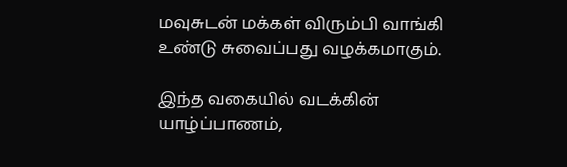மவுசுடன் மக்கள் விரும்பி வாங்கி உண்டு சுவைப்பது வழக்கமாகும்.

இந்த வகையில் வடக்கின் யாழ்ப்பாணம்,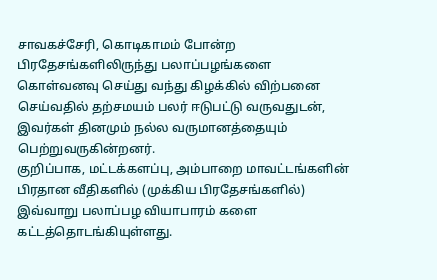சாவகச்சேரி, கொடிகாமம் போன்ற பிரதேசங்களிலிருந்து பலாப்பழங்களை கொள்வனவு செய்து வந்து கிழக்கில் விற்பனை செய்வதில் தற்சமயம் பலர் ஈடுபட்டு வருவதுடன்,
இவர்கள் தினமும் நல்ல வருமானத்தையும் பெற்றுவருகின்றனர்.
குறிப்பாக, மட்டக்களப்பு, அம்பாறை மாவட்டங்களின் பிரதான வீதிகளில் (முக்கிய பிரதேசங்களில்) இவ்வாறு பலாப்பழ வியாபாரம் களை கட்டத்தொடங்கியுள்ளது.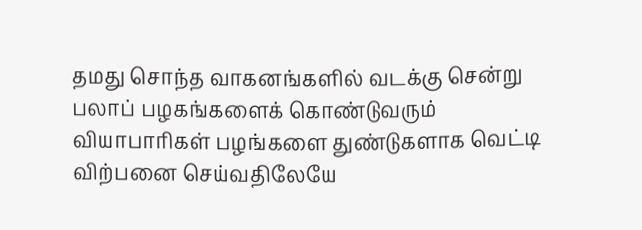தமது சொந்த வாகனங்களில் வடக்கு சென்று பலாப் பழகங்களைக் கொண்டுவரும் வியாபாரிகள் பழங்களை துண்டுகளாக வெட்டி விற்பனை செய்வதிலேயே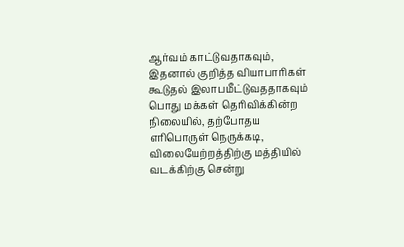ஆர்வம் காட்டுவதாகவும், இதனால் குறித்த வியாபாரிகள் கூடுதல் இலாபமீட்டுவததாகவும் பொது மக்கள் தெரிவிக்கின்ற நிலையில், தற்போதய எரிபொருள் நெருக்கடி, விலையேற்றத்திற்கு மத்தியில் வடக்கிற்கு சென்று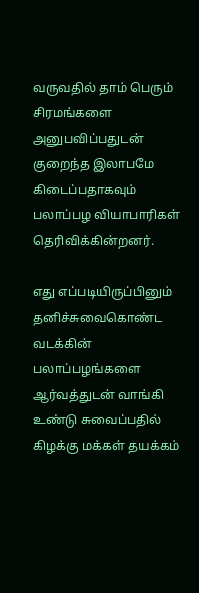வருவதில் தாம் பெரும் சிரமங்களை அனுபவிப்பதுடன் குறைந்த இலாபமே கிடைப்பதாகவும் பலாப்பழ வியாபாரிகள் தெரிவிக்கின்றனர்.

எது எப்படியிருப்பினும் தனிச்சுவைகொண்ட வடக்கின் பலாப்பழங்களை ஆர்வத்துடன் வாங்கி உண்டு சுவைப்பதில் கிழக்கு மக்கள் தயக்கம்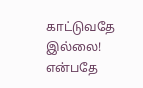காட்டுவதே இல்லை! என்பதே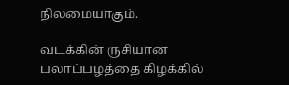நிலமையாகும்.

வடக்கின் ருசியான பலாப்பழத்தை கிழக்கில்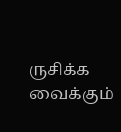ருசிக்க வைக்கும்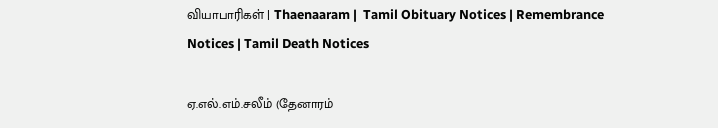வியாபாரிகள் | Thaenaaram |  Tamil Obituary Notices | Remembrance Notices | Tamil Death Notices

ஏ.எல்.எம்.சலீம் (தேனாரம்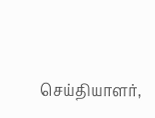செய்தியாளர்,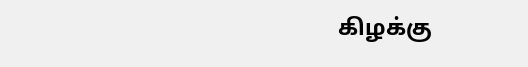கிழக்கு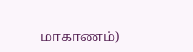மாகாணம்)